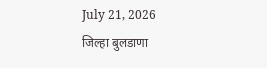July 21, 2026
जिल्हा बुलडाणा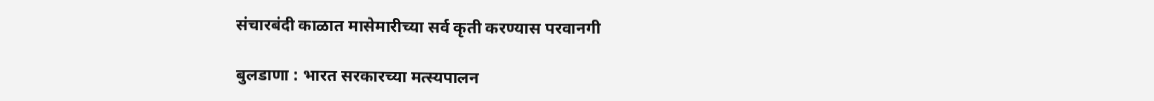संचारबंदी काळात मासेमारीच्या सर्व कृती करण्यास परवानगी

बुलडाणा : भारत सरकारच्या मत्स्यपालन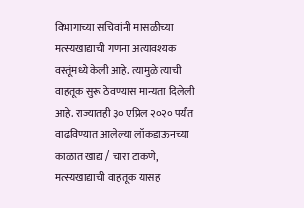विभागाच्या सचिवांनी मासळीच्या मत्स्यखाद्याची गणना अत्यावश्यक वस्तूंमध्ये केली आहे. त्यामुळे त्याची वाहतूक सुरू ठेवण्यास मान्यता दिलेली आहे. राज्यातही ३० एप्रिल २०२० पर्यंत वाढविण्यात आलेल्या लॉकडाऊनच्या काळात खाद्य / चारा टाकणे, मत्स्यखाद्याची वाहतूक यासह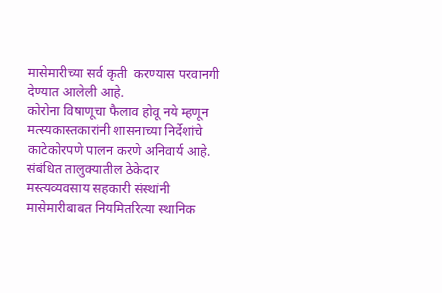मासेमारीच्या सर्व कृती  करण्यास परवानगी देण्यात आलेली आहे.
कोरोना विषाणूचा फैलाव होवू नये म्हणून मत्स्यकास्तकारांनी शासनाच्या निर्देशांचे काटेकोरपणे पालन करणे अनिवार्य आहे. संबंधित तालुक्यातील ठेकेदार मस्त्यव्यवसाय सहकारी संस्थांनी मासेमारीबाबत नियमितरित्या स्थानिक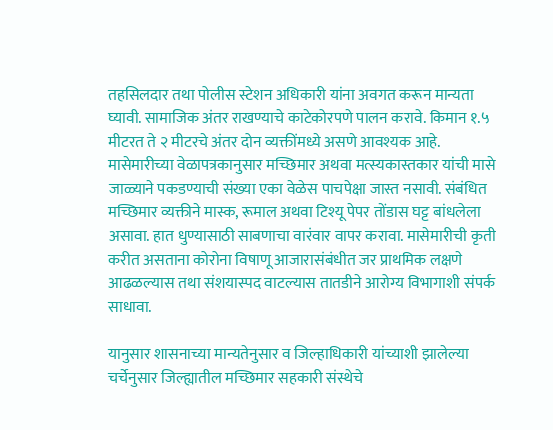तहसिलदार तथा पोलीस स्टेशन अधिकारी यांना अवगत करून मान्यता घ्यावी. सामाजिक अंतर राखण्याचे काटेकोरपणे पालन करावे. किमान १.५ मीटरत ते २ मीटरचे अंतर दोन व्यक्तींमध्ये असणे आवश्यक आहे. मासेमारीच्या वेळापत्रकानुसार मच्छिमार अथवा मत्स्यकास्तकार यांची मासे जाळ्याने पकडण्याची संख्या एका वेळेस पाचपेक्षा जास्त नसावी. संबंधित मच्छिमार व्यक्तीने मास्क, रूमाल अथवा टिश्यू पेपर तोंडास घट्ट बांधलेला असावा. हात धुण्यासाठी साबणाचा वारंवार वापर करावा. मासेमारीची कृती करीत असताना कोरोना विषाणू आजारासंबंधीत जर प्राथमिक लक्षणे आढळल्यास तथा संशयास्पद वाटल्यास तातडीने आरोग्य विभागाशी संपर्क साधावा.

यानुसार शासनाच्या मान्यतेनुसार व जिल्हाधिकारी यांच्याशी झालेल्या चर्चेनुसार जिल्ह्यातील मच्छिमार सहकारी संस्थेचे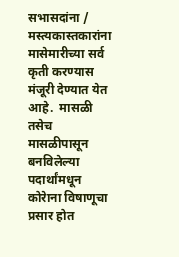सभासदांना / मस्त्यकास्तकारांना मासेमारीच्या सर्व कृती करण्यास मंजूरी देण्यात येत आहे.  मासळी तसेच मासळीपासून बनविलेल्या पदार्थांमधून कोरेाना विषाणूचा प्रसार होत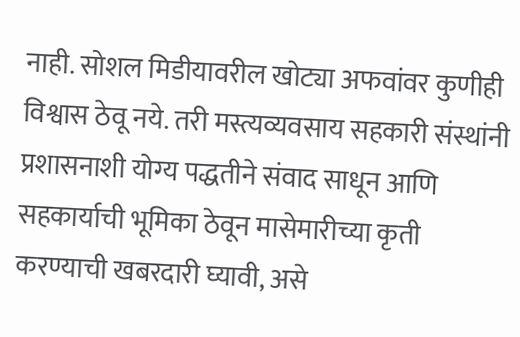नाही. सोशल मिडीयावरील खोट्या अफवांवर कुणीही विश्वास ठेवू नये. तरी मस्त्यव्यवसाय सहकारी संस्थांनी प्रशासनाशी योग्य पद्धतीने संवाद साधून आणि सहकार्याची भूमिका ठेवून मासेमारीच्या कृती करण्याची खबरदारी घ्यावी, असे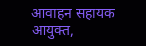आवाहन सहायक आयुक्त,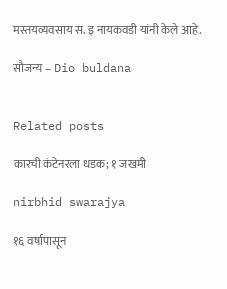मस्तयव्यवसाय स. इ नायकवडी यांनी केले आहे.

सौजन्य – Dio buldana


Related posts

कारची कंटेनरला धडक; १ जखमी

nirbhid swarajya

१६ वर्षापासून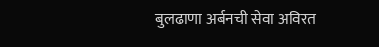बुलढाणा अर्बनची सेवा अविरत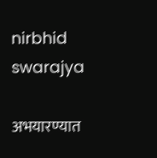nirbhid swarajya

अभयारण्यात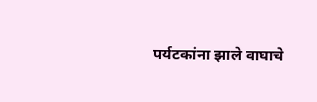पर्यटकांना झाले वाघाचे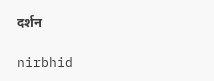दर्शन

nirbhid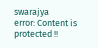swarajya
error: Content is protected !!